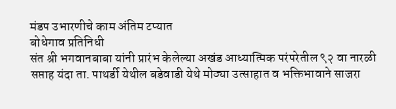मंडप उभारणीचे काम अंतिम टप्यात
बोधेगाव प्रतिनिधी
संत श्री भगवानबाबा यांनी प्रारंभ केलेल्या अखंड आध्यात्मिक परंपरेतील ९२ वा नारळी सप्ताह यंदा ता. पाथर्डी येथील बडेवाडी येथे मोठ्या उत्साहात व भक्तिभावाने साजरा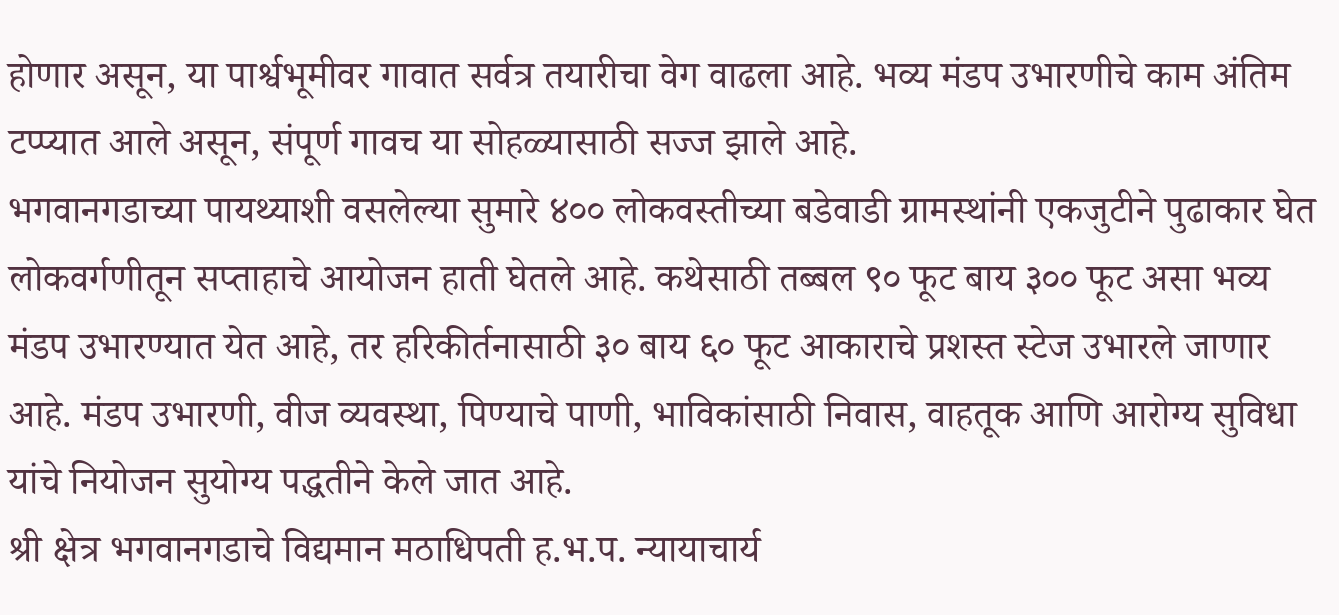होणार असून, या पार्श्वभूमीवर गावात सर्वत्र तयारीचा वेग वाढला आहे. भव्य मंडप उभारणीचे काम अंतिम टप्प्यात आले असून, संपूर्ण गावच या सोहळ्यासाठी सज्ज झाले आहे.
भगवानगडाच्या पायथ्याशी वसलेल्या सुमारे ४०० लोकवस्तीच्या बडेवाडी ग्रामस्थांनी एकजुटीने पुढाकार घेत लोकवर्गणीतून सप्ताहाचे आयोजन हाती घेतले आहे. कथेसाठी तब्बल ९० फूट बाय ३०० फूट असा भव्य मंडप उभारण्यात येत आहे, तर हरिकीर्तनासाठी ३० बाय ६० फूट आकाराचे प्रशस्त स्टेज उभारले जाणार आहे. मंडप उभारणी, वीज व्यवस्था, पिण्याचे पाणी, भाविकांसाठी निवास, वाहतूक आणि आरोग्य सुविधा यांचे नियोजन सुयोग्य पद्धतीने केले जात आहे.
श्री क्षेत्र भगवानगडाचे विद्यमान मठाधिपती ह.भ.प. न्यायाचार्य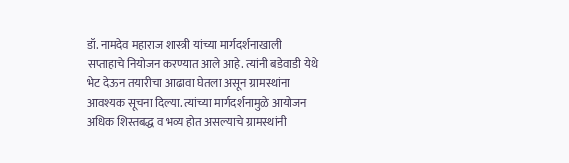डॉ. नामदेव महाराज शास्त्री यांच्या मार्गदर्शनाखाली सप्ताहाचे नियोजन करण्यात आले आहे. त्यांनी बडेवाडी येथे भेट देऊन तयारीचा आढावा घेतला असून ग्रामस्थांना आवश्यक सूचना दिल्या. त्यांच्या मार्गदर्शनामुळे आयोजन अधिक शिस्तबद्ध व भव्य होत असल्याचे ग्रामस्थांनी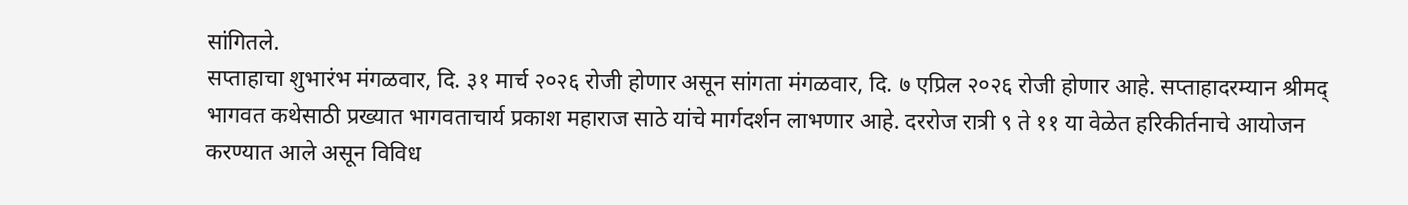सांगितले.
सप्ताहाचा शुभारंभ मंगळवार, दि. ३१ मार्च २०२६ रोजी होणार असून सांगता मंगळवार, दि. ७ एप्रिल २०२६ रोजी होणार आहे. सप्ताहादरम्यान श्रीमद् भागवत कथेसाठी प्रख्यात भागवताचार्य प्रकाश महाराज साठे यांचे मार्गदर्शन लाभणार आहे. दररोज रात्री ९ ते ११ या वेळेत हरिकीर्तनाचे आयोजन करण्यात आले असून विविध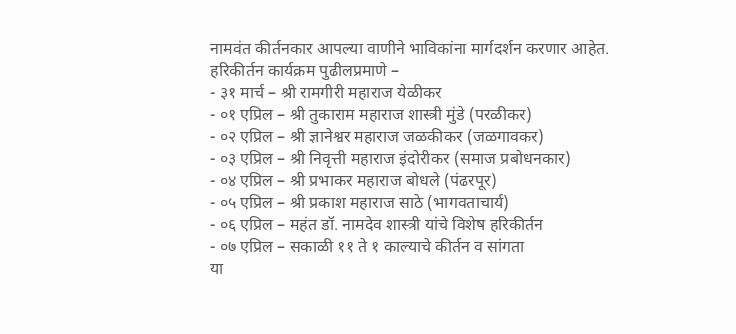नामवंत कीर्तनकार आपल्या वाणीने भाविकांना मार्गदर्शन करणार आहेत.
हरिकीर्तन कार्यक्रम पुढीलप्रमाणे –
- ३१ मार्च – श्री रामगीरी महाराज येळीकर
- ०१ एप्रिल – श्री तुकाराम महाराज शास्त्री मुंडे (परळीकर)
- ०२ एप्रिल – श्री ज्ञानेश्वर महाराज जळकीकर (जळगावकर)
- ०३ एप्रिल – श्री निवृत्ती महाराज इंदोरीकर (समाज प्रबोधनकार)
- ०४ एप्रिल – श्री प्रभाकर महाराज बोधले (पंढरपूर)
- ०५ एप्रिल – श्री प्रकाश महाराज साठे (भागवताचार्य)
- ०६ एप्रिल – महंत डॉ. नामदेव शास्त्री यांचे विशेष हरिकीर्तन
- ०७ एप्रिल – सकाळी ११ ते १ काल्याचे कीर्तन व सांगता
या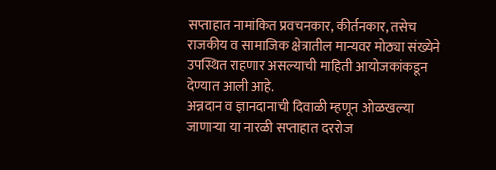सप्ताहात नामांकित प्रवचनकार, कीर्तनकार, तसेच राजकीय व सामाजिक क्षेत्रातील मान्यवर मोठ्या संख्येने उपस्थित राहणार असल्याची माहिती आयोजकांकडून देण्यात आली आहे.
अन्नदान व ज्ञानदानाची दिवाळी म्हणून ओळखल्या जाणाऱ्या या नारळी सप्ताहात दररोज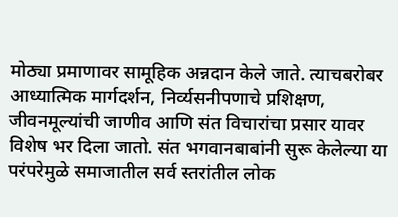मोठ्या प्रमाणावर सामूहिक अन्नदान केले जाते. त्याचबरोबर आध्यात्मिक मार्गदर्शन, निर्व्यसनीपणाचे प्रशिक्षण, जीवनमूल्यांची जाणीव आणि संत विचारांचा प्रसार यावर विशेष भर दिला जातो. संत भगवानबाबांनी सुरू केलेल्या या परंपरेमुळे समाजातील सर्व स्तरांतील लोक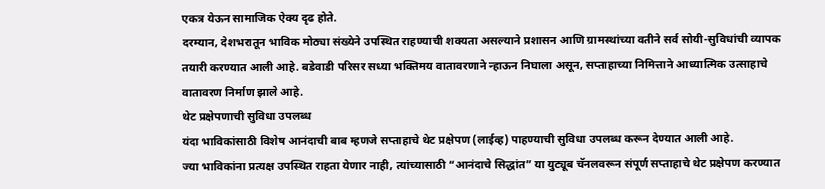एकत्र येऊन सामाजिक ऐक्य दृढ होते.
दरम्यान, देशभरातून भाविक मोठ्या संख्येने उपस्थित राहण्याची शक्यता असल्याने प्रशासन आणि ग्रामस्थांच्या वतीने सर्व सोयी-सुविधांची व्यापक तयारी करण्यात आली आहे. बडेवाडी परिसर सध्या भक्तिमय वातावरणाने न्हाऊन निघाला असून, सप्ताहाच्या निमित्ताने आध्यात्मिक उत्साहाचे वातावरण निर्माण झाले आहे.
थेट प्रक्षेपणाची सुविधा उपलब्ध
यंदा भाविकांसाठी विशेष आनंदाची बाब म्हणजे सप्ताहाचे थेट प्रक्षेपण (लाईव्ह) पाहण्याची सुविधा उपलब्ध करून देण्यात आली आहे.
ज्या भाविकांना प्रत्यक्ष उपस्थित राहता येणार नाही, त्यांच्यासाठी “आनंदाचे सिद्धांत” या युट्यूब चॅनलवरून संपूर्ण सप्ताहाचे थेट प्रक्षेपण करण्यात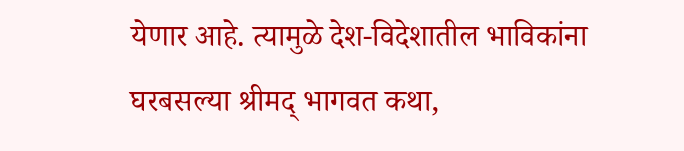येणार आहे. त्यामुळे देश-विदेशातील भाविकांना घरबसल्या श्रीमद् भागवत कथा,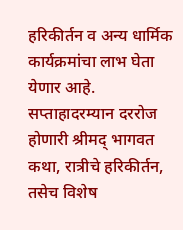हरिकीर्तन व अन्य धार्मिक कार्यक्रमांचा लाभ घेता येणार आहे.
सप्ताहादरम्यान दररोज होणारी श्रीमद् भागवत कथा, रात्रीचे हरिकीर्तन, तसेच विशेष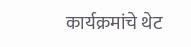कार्यक्रमांचे थेट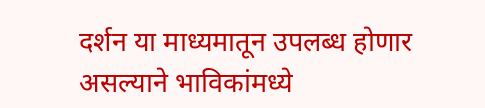दर्शन या माध्यमातून उपलब्ध होणार असल्याने भाविकांमध्ये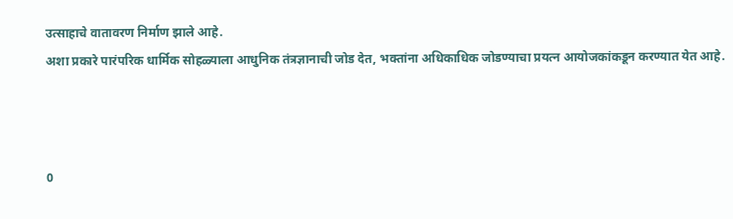उत्साहाचे वातावरण निर्माण झाले आहे.
अशा प्रकारे पारंपरिक धार्मिक सोहळ्याला आधुनिक तंत्रज्ञानाची जोड देत, भक्तांना अधिकाधिक जोडण्याचा प्रयत्न आयोजकांकडून करण्यात येत आहे.



0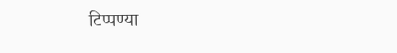टिप्पण्या